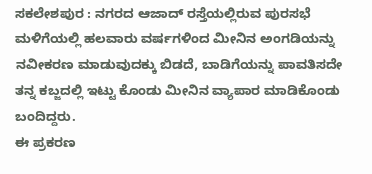ಸಕಲೇಶಪುರ : ನಗರದ ಆಜಾದ್ ರಸ್ತೆಯಲ್ಲಿರುವ ಪುರಸಭೆ ಮಳಿಗೆಯಲ್ಲಿ ಹಲವಾರು ವರ್ಷಗಳಿಂದ ಮೀನಿನ ಅಂಗಡಿಯನ್ನು ನವೀಕರಣ ಮಾಡುವುದಕ್ಕು ಬಿಡದೆ, ಬಾಡಿಗೆಯನ್ನು ಪಾವತಿಸದೇ ತನ್ನ ಕಬ್ಜದಲ್ಲಿ ಇಟ್ಟು ಕೊಂಡು ಮೀನಿನ ವ್ಯಾಪಾರ ಮಾಡಿಕೊಂಡು ಬಂದಿದ್ದರು.
ಈ ಪ್ರಕರಣ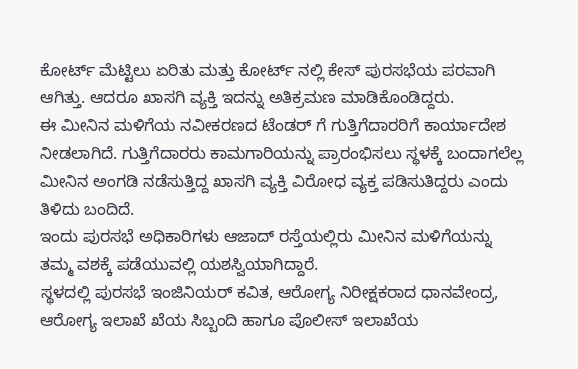ಕೋರ್ಟ್ ಮೆಟ್ಟಿಲು ಏರಿತು ಮತ್ತು ಕೋರ್ಟ್ ನಲ್ಲಿ ಕೇಸ್ ಪುರಸಭೆಯ ಪರವಾಗಿ ಆಗಿತ್ತು. ಆದರೂ ಖಾಸಗಿ ವ್ಯಕ್ತಿ ಇದನ್ನು ಅತಿಕ್ರಮಣ ಮಾಡಿಕೊಂಡಿದ್ದರು.
ಈ ಮೀನಿನ ಮಳಿಗೆಯ ನವೀಕರಣದ ಟೆಂಡರ್ ಗೆ ಗುತ್ತಿಗೆದಾರರಿಗೆ ಕಾರ್ಯಾದೇಶ ನೀಡಲಾಗಿದೆ. ಗುತ್ತಿಗೆದಾರರು ಕಾಮಗಾರಿಯನ್ನು ಪ್ರಾರಂಭಿಸಲು ಸ್ಥಳಕ್ಕೆ ಬಂದಾಗಲೆಲ್ಲ ಮೀನಿನ ಅಂಗಡಿ ನಡೆಸುತ್ತಿದ್ದ ಖಾಸಗಿ ವ್ಯಕ್ತಿ ವಿರೋಧ ವ್ಯಕ್ತ ಪಡಿಸುತಿದ್ದರು ಎಂದು ತಿಳಿದು ಬಂದಿದೆ.
ಇಂದು ಪುರಸಭೆ ಅಧಿಕಾರಿಗಳು ಆಜಾದ್ ರಸ್ತೆಯಲ್ಲಿರು ಮೀನಿನ ಮಳಿಗೆಯನ್ನು ತಮ್ಮ ವಶಕ್ಕೆ ಪಡೆಯುವಲ್ಲಿ ಯಶಸ್ವಿಯಾಗಿದ್ದಾರೆ.
ಸ್ಥಳದಲ್ಲಿ ಪುರಸಭೆ ಇಂಜಿನಿಯರ್ ಕವಿತ, ಆರೋಗ್ಯ ನಿರೀಕ್ಷಕರಾದ ಧಾನವೇಂದ್ರ, ಆರೋಗ್ಯ ಇಲಾಖೆ ಖೆಯ ಸಿಬ್ಬಂದಿ ಹಾಗೂ ಪೊಲೀಸ್ ಇಲಾಖೆಯ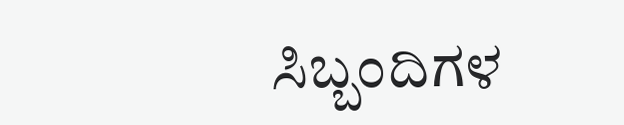ಸಿಬ್ಬಂದಿಗಳ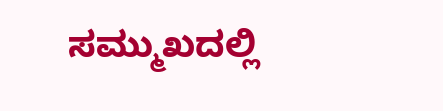ಸಮ್ಮುಖದಲ್ಲಿ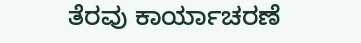ತೆರವು ಕಾರ್ಯಾಚರಣೆ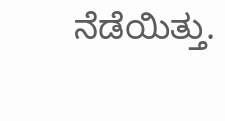ನೆಡೆಯಿತ್ತು.